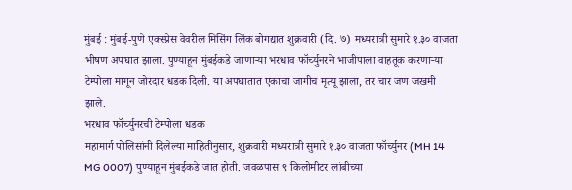मुंबई : मुंबई-पुणे एक्स्प्रेस वेवरील मिसिंग लिंक बोगद्यात शुक्रवारी (दि. ७) मध्यरात्री सुमारे १.३० वाजता भीषण अपघात झाला. पुण्याहून मुंबईकडे जाणाऱ्या भरधाव फॉर्च्युनरने भाजीपाला वाहतूक करणाऱ्या टेम्पोला मागून जोरदार धडक दिली. या अपघातात एकाचा जागीच मृत्यू झाला, तर चार जण जखमी झाले.
भरधाव फॉर्च्युनरची टेम्पोला धडक
महामार्ग पोलिसांनी दिलेल्या माहितीनुसार, शुक्रवारी मध्यरात्री सुमारे १.३० वाजता फॉर्च्युनर (MH 14 MG 0007) पुण्याहून मुंबईकडे जात होती. जवळपास ९ किलोमीटर लांबीच्या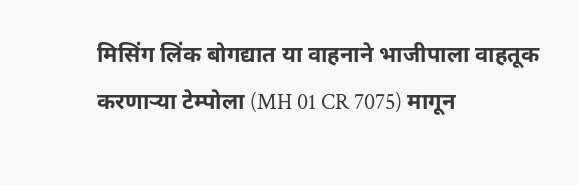मिसिंग लिंक बोगद्यात या वाहनाने भाजीपाला वाहतूक करणाऱ्या टेम्पोला (MH 01 CR 7075) मागून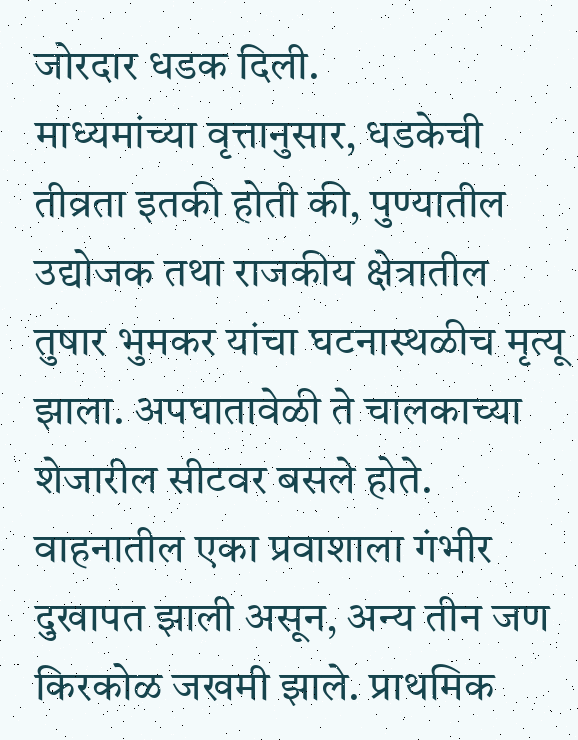जोरदार धडक दिली.
माध्यमांच्या वृत्तानुसार, धडकेची तीव्रता इतकी होती की, पुण्यातील उद्योजक तथा राजकीय क्षेत्रातील तुषार भुमकर यांचा घटनास्थळीच मृत्यू झाला. अपघातावेळी ते चालकाच्या शेजारील सीटवर बसले होते. वाहनातील एका प्रवाशाला गंभीर दुखापत झाली असून, अन्य तीन जण किरकोळ जखमी झाले. प्राथमिक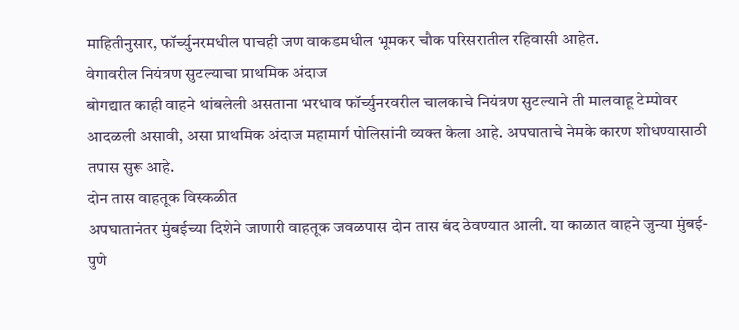माहितीनुसार, फॉर्च्युनरमधील पाचही जण वाकडमधील भूमकर चौक परिसरातील रहिवासी आहेत.
वेगावरील नियंत्रण सुटल्याचा प्राथमिक अंदाज
बोगद्यात काही वाहने थांबलेली असताना भरधाव फॉर्च्युनरवरील चालकाचे नियंत्रण सुटल्याने ती मालवाहू टेम्पोवर आदळली असावी, असा प्राथमिक अंदाज महामार्ग पोलिसांनी व्यक्त केला आहे. अपघाताचे नेमके कारण शोधण्यासाठी तपास सुरू आहे.
दोन तास वाहतूक विस्कळीत
अपघातानंतर मुंबईच्या दिशेने जाणारी वाहतूक जवळपास दोन तास बंद ठेवण्यात आली. या काळात वाहने जुन्या मुंबई-पुणे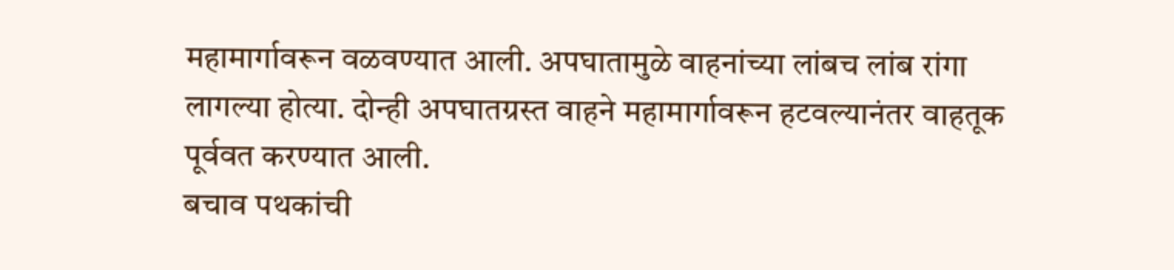महामार्गावरून वळवण्यात आली. अपघातामुळे वाहनांच्या लांबच लांब रांगा लागल्या होत्या. दोन्ही अपघातग्रस्त वाहने महामार्गावरून हटवल्यानंतर वाहतूक पूर्ववत करण्यात आली.
बचाव पथकांची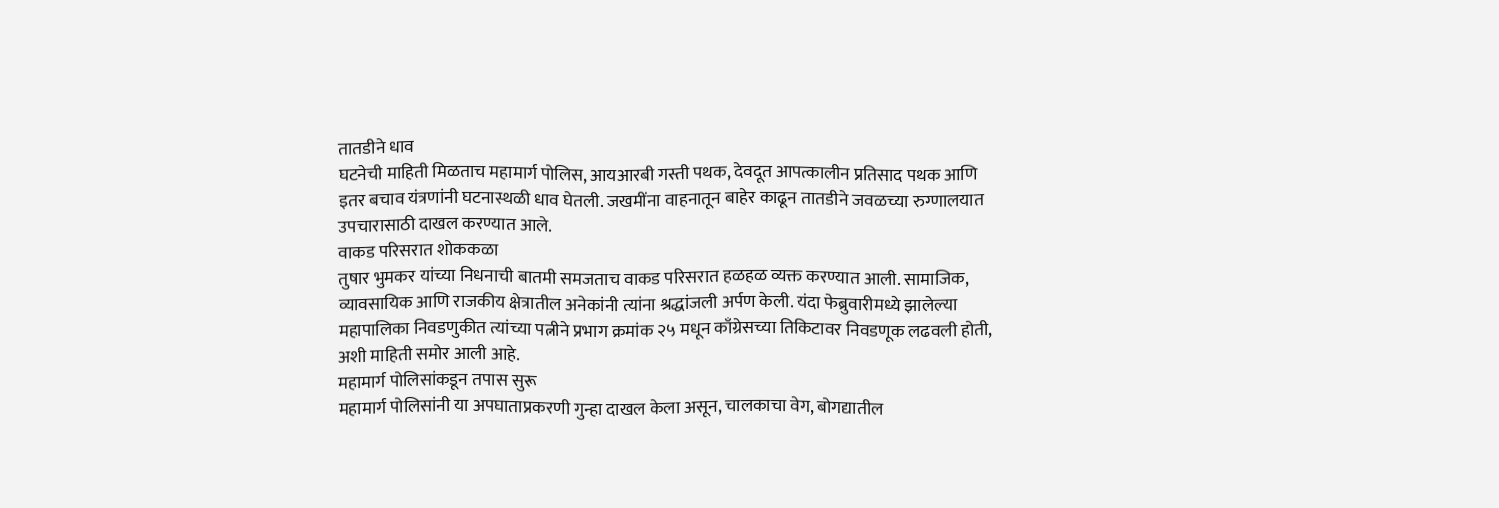तातडीने धाव
घटनेची माहिती मिळताच महामार्ग पोलिस, आयआरबी गस्ती पथक, देवदूत आपत्कालीन प्रतिसाद पथक आणि इतर बचाव यंत्रणांनी घटनास्थळी धाव घेतली. जखमींना वाहनातून बाहेर काढून तातडीने जवळच्या रुग्णालयात उपचारासाठी दाखल करण्यात आले.
वाकड परिसरात शोककळा
तुषार भुमकर यांच्या निधनाची बातमी समजताच वाकड परिसरात हळहळ व्यक्त करण्यात आली. सामाजिक, व्यावसायिक आणि राजकीय क्षेत्रातील अनेकांनी त्यांना श्रद्धांजली अर्पण केली. यंदा फेब्रुवारीमध्ये झालेल्या महापालिका निवडणुकीत त्यांच्या पत्नीने प्रभाग क्रमांक २५ मधून काँग्रेसच्या तिकिटावर निवडणूक लढवली होती, अशी माहिती समोर आली आहे.
महामार्ग पोलिसांकडून तपास सुरू
महामार्ग पोलिसांनी या अपघाताप्रकरणी गुन्हा दाखल केला असून, चालकाचा वेग, बोगद्यातील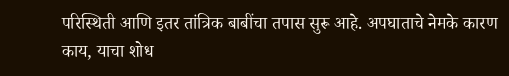परिस्थिती आणि इतर तांत्रिक बाबींचा तपास सुरू आहे. अपघाताचे नेमके कारण काय, याचा शोध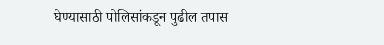घेण्यासाठी पोलिसांकडून पुढील तपास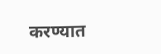करण्यात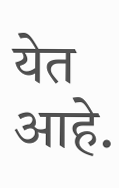येत आहे.